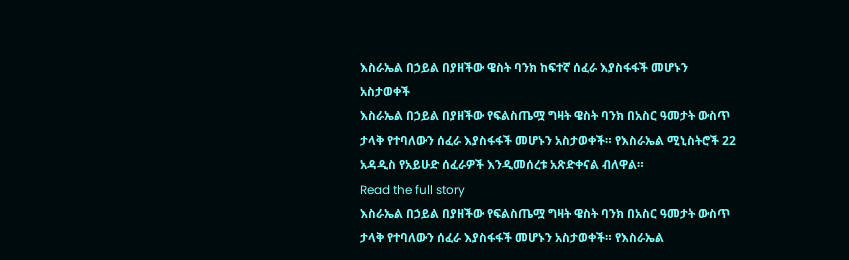እስራኤል በኃይል በያዘችው ዌስት ባንክ ከፍተኛ ሰፈራ እያስፋፋች መሆኑን አስታወቀች
እስራኤል በኃይል በያዘችው የፍልስጤሟ ግዛት ዌስት ባንክ በአስር ዓመታት ውስጥ ታላቅ የተባለውን ሰፈራ እያስፋፋች መሆኑን አስታወቀች። የእስራኤል ሚኒስትሮች 22 አዳዲስ የአይሁድ ሰፈራዎች እንዲመሰረቱ አጽድቀናል ብለዋል።
Read the full story
እስራኤል በኃይል በያዘችው የፍልስጤሟ ግዛት ዌስት ባንክ በአስር ዓመታት ውስጥ ታላቅ የተባለውን ሰፈራ እያስፋፋች መሆኑን አስታወቀች። የእስራኤል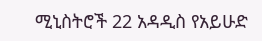ሚኒስትሮች 22 አዳዲስ የአይሁድ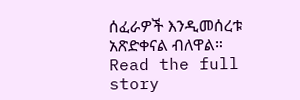ሰፈራዎች እንዲመሰረቱ አጽድቀናል ብለዋል።
Read the full story